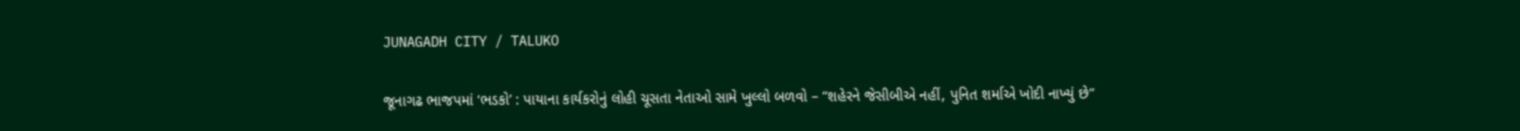JUNAGADH CITY / TALUKO

જૂનાગઢ ભાજપમાં ‘ભડકો’ : પાયાના કાર્યકરોનું લોહી ચૂસતા નેતાઓ સામે ખુલ્લો બળવો – “શહેરને જેસીબીએ નહીં, પુનિત શર્માએ ખોદી નાખ્યું છે”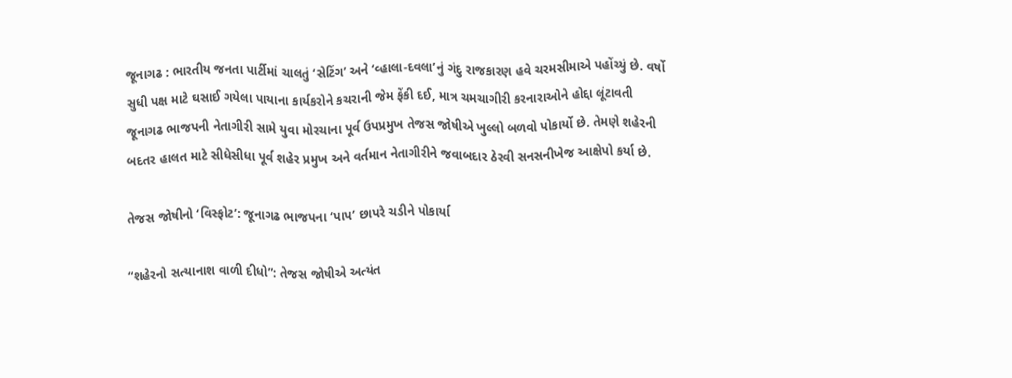જૂનાગઢ : ભારતીય જનતા પાર્ટીમાં ચાલતું ‘સેટિંગ’ અને ‘વ્હાલા-દવલા’નું ગંદુ રાજકારણ હવે ચરમસીમાએ પહોંચ્યું છે. વર્ષો સુધી પક્ષ માટે ઘસાઈ ગયેલા પાયાના કાર્યકરોને કચરાની જેમ ફેંકી દઈ, માત્ર ચમચાગીરી કરનારાઓને હોદ્દા લૂંટાવતી જૂનાગઢ ભાજપની નેતાગીરી સામે યુવા મોરચાના પૂર્વ ઉપપ્રમુખ તેજસ જોષીએ ખુલ્લો બળવો પોકાર્યો છે. તેમણે શહેરની બદતર હાલત માટે સીધેસીધા પૂર્વ શહેર પ્રમુખ અને વર્તમાન નેતાગીરીને જવાબદાર ઠેરવી સનસનીખેજ આક્ષેપો કર્યા છે.

તેજસ જોષીનો ‘વિસ્ફોટ’: જૂનાગઢ ભાજપના ‘પાપ’ છાપરે ચડીને પોકાર્યા

“શહેરનો સત્યાનાશ વાળી દીધો”: તેજસ જોષીએ અત્યંત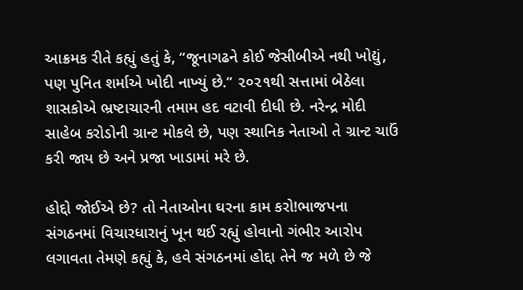આક્રમક રીતે કહ્યું હતું કે, “જૂનાગઢને કોઈ જેસીબીએ નથી ખોદ્યું, પણ પુનિત શર્માએ ખોદી નાખ્યું છે.” ૨૦૨૧થી સત્તામાં બેઠેલા શાસકોએ ભ્રષ્ટાચારની તમામ હદ વટાવી દીધી છે. નરેન્દ્ર મોદી સાહેબ કરોડોની ગ્રાન્ટ મોકલે છે, પણ સ્થાનિક નેતાઓ તે ગ્રાન્ટ ચાઉં કરી જાય છે અને પ્રજા ખાડામાં મરે છે.

હોદ્દો જોઈએ છે? તો નેતાઓના ઘરના કામ કરો!ભાજપના સંગઠનમાં વિચારધારાનું ખૂન થઈ રહ્યું હોવાનો ગંભીર આરોપ લગાવતા તેમણે કહ્યું કે, હવે સંગઠનમાં હોદ્દા તેને જ મળે છે જે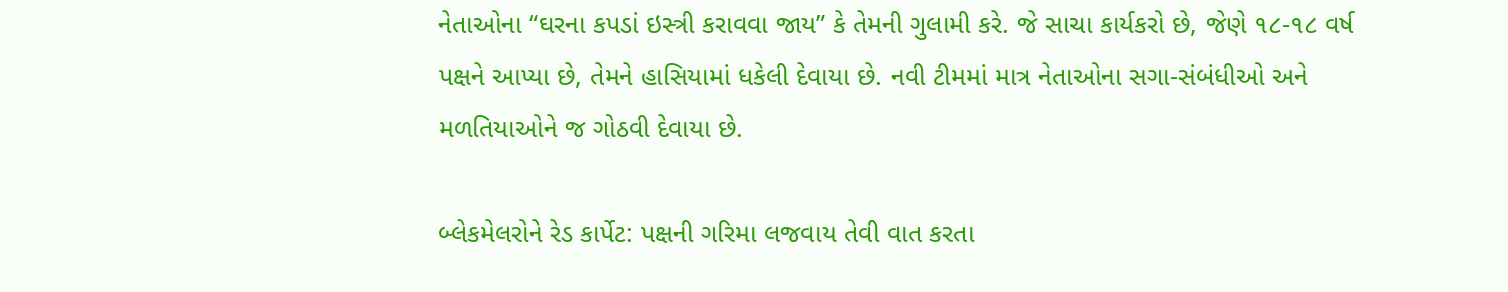નેતાઓના “ઘરના કપડાં ઇસ્ત્રી કરાવવા જાય” કે તેમની ગુલામી કરે. જે સાચા કાર્યકરો છે, જેણે ૧૮-૧૮ વર્ષ પક્ષને આપ્યા છે, તેમને હાસિયામાં ધકેલી દેવાયા છે. નવી ટીમમાં માત્ર નેતાઓના સગા-સંબંધીઓ અને મળતિયાઓને જ ગોઠવી દેવાયા છે.

બ્લેકમેલરોને રેડ કાર્પેટ: પક્ષની ગરિમા લજવાય તેવી વાત કરતા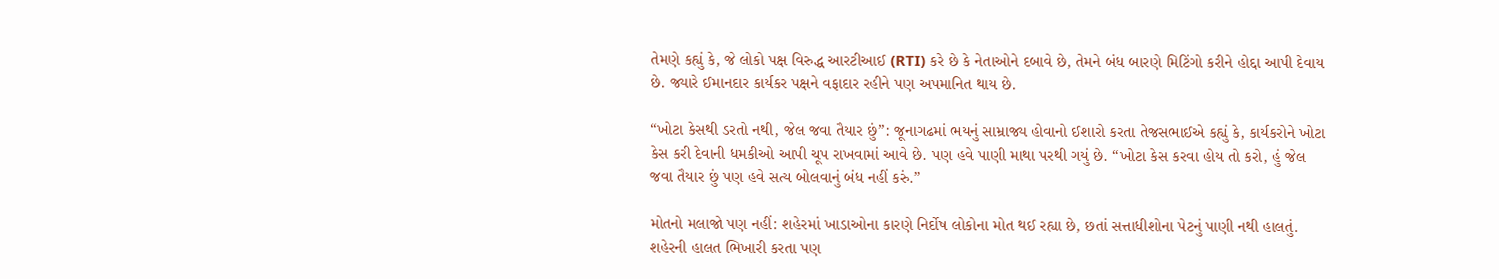તેમણે કહ્યું કે, જે લોકો પક્ષ વિરુદ્ધ આરટીઆઈ (RTI) કરે છે કે નેતાઓને દબાવે છે, તેમને બંધ બારણે મિટિંગો કરીને હોદ્દા આપી દેવાય છે. જ્યારે ઈમાનદાર કાર્યકર પક્ષને વફાદાર રહીને પણ અપમાનિત થાય છે.

“ખોટા કેસથી ડરતો નથી, જેલ જવા તૈયાર છું”: જૂનાગઢમાં ભયનું સામ્રાજ્ય હોવાનો ઈશારો કરતા તેજસભાઈએ કહ્યું કે, કાર્યકરોને ખોટા કેસ કરી દેવાની ધમકીઓ આપી ચૂપ રાખવામાં આવે છે. પણ હવે પાણી માથા પરથી ગયું છે. “ખોટા કેસ કરવા હોય તો કરો, હું જેલ જવા તૈયાર છું પણ હવે સત્ય બોલવાનું બંધ નહીં કરું.”

મોતનો મલાજો પણ નહીં: શહેરમાં ખાડાઓના કારણે નિર્દોષ લોકોના મોત થઈ રહ્યા છે, છતાં સત્તાધીશોના પેટનું પાણી નથી હાલતું. શહેરની હાલત ભિખારી કરતા પણ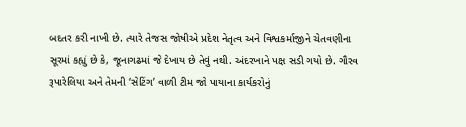બદતર કરી નાખી છે. ત્યારે તેજસ જોષીએ પ્રદેશ નેતૃત્વ અને વિશ્વકર્માજીને ચેતવણીના સૂરમાં કહ્યું છે કે, જૂનાગઢમાં જે દેખાય છે તેવું નથી. અંદરખાને પક્ષ સડી ગયો છે. ગૌરવ રૂપારેલિયા અને તેમની ‘સેટિંગ’ વાળી ટીમ જો પાયાના કાર્યકરોનું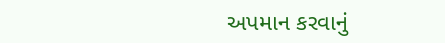અપમાન કરવાનું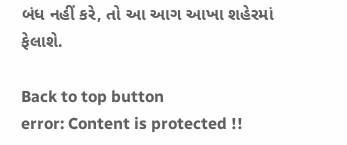બંધ નહીં કરે, તો આ આગ આખા શહેરમાં ફેલાશે.

Back to top button
error: Content is protected !!